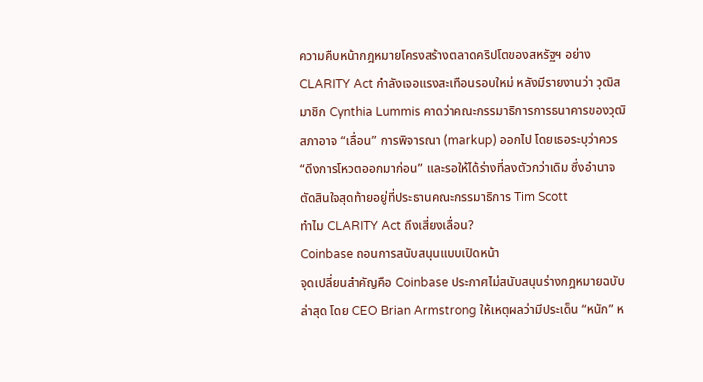ความคืบหน้ากฎหมายโครงสร้างตลาดคริปโตของสหรัฐฯ อย่าง CLARITY Act กำลังเจอแรงสะเทือนรอบใหม่ หลังมีรายงานว่า วุฒิสมาชิก Cynthia Lummis คาดว่าคณะกรรมาธิการการธนาคารของวุฒิสภาอาจ “เลื่อน” การพิจารณา (markup) ออกไป โดยเธอระบุว่าควร “ดึงการโหวตออกมาก่อน” และรอให้ได้ร่างที่ลงตัวกว่าเดิม ซึ่งอำนาจตัดสินใจสุดท้ายอยู่ที่ประธานคณะกรรมาธิการ Tim Scott
ทำไม CLARITY Act ถึงเสี่ยงเลื่อน?
Coinbase ถอนการสนับสนุนแบบเปิดหน้า
จุดเปลี่ยนสำคัญคือ Coinbase ประกาศไม่สนับสนุนร่างกฎหมายฉบับล่าสุด โดย CEO Brian Armstrong ให้เหตุผลว่ามีประเด็น “หนัก” ห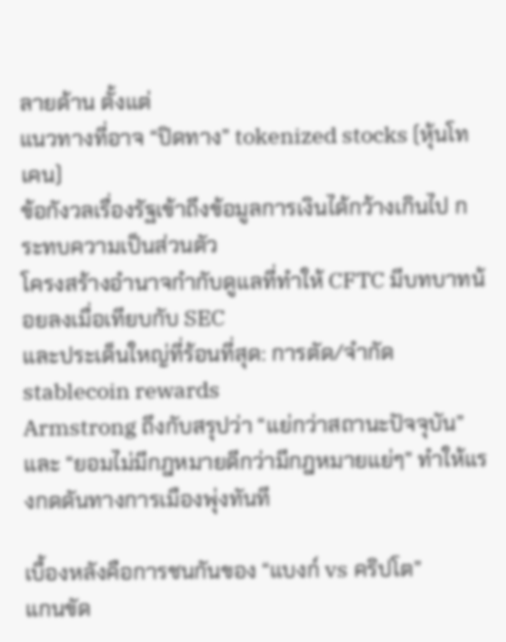ลายด้าน ตั้งแต่
แนวทางที่อาจ “ปิดทาง” tokenized stocks (หุ้นโทเคน)
ข้อกังวลเรื่องรัฐเข้าถึงข้อมูลการเงินได้กว้างเกินไป กระทบความเป็นส่วนตัว
โครงสร้างอำนาจกำกับดูแลที่ทำให้ CFTC มีบทบาทน้อยลงเมื่อเทียบกับ SEC
และประเด็นใหญ่ที่ร้อนที่สุด: การตัด/จำกัด stablecoin rewards
Armstrong ถึงกับสรุปว่า “แย่กว่าสถานะปัจจุบัน” และ “ยอมไม่มีกฎหมายดีกว่ามีกฎหมายแย่ๆ” ทำให้แรงกดดันทางการเมืองพุ่งทันที

เบื้องหลังคือการชนกันของ “แบงก์ vs คริปโต”
แกนขัด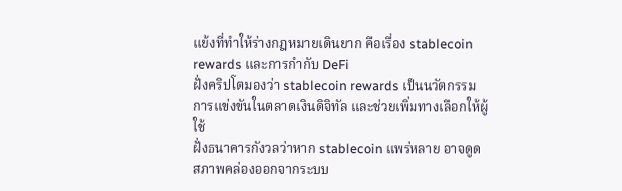แย้งที่ทำให้ร่างกฎหมายเดินยาก คือเรื่อง stablecoin rewards และการกำกับ DeFi
ฝั่งคริปโตมองว่า stablecoin rewards เป็นนวัตกรรมการแข่งขันในตลาดเงินดิจิทัล และช่วยเพิ่มทางเลือกให้ผู้ใช้
ฝั่งธนาคารกังวลว่าหาก stablecoin แพร่หลาย อาจดูดสภาพคล่องออกจากระบบ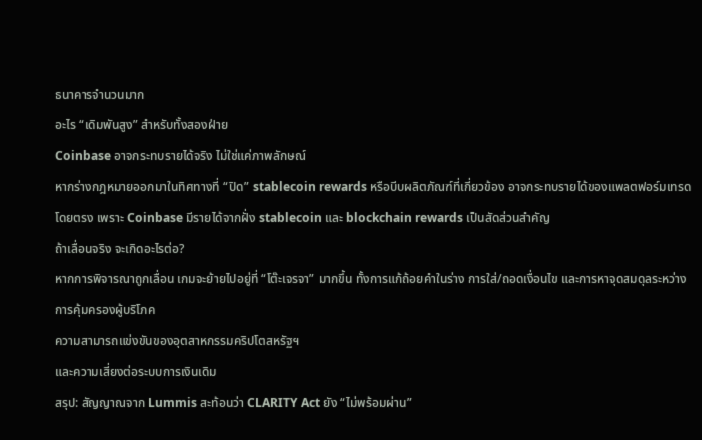ธนาคารจำนวนมาก
อะไร “เดิมพันสูง” สำหรับทั้งสองฝ่าย
Coinbase อาจกระทบรายได้จริง ไม่ใช่แค่ภาพลักษณ์
หากร่างกฎหมายออกมาในทิศทางที่ “ปิด” stablecoin rewards หรือบีบผลิตภัณฑ์ที่เกี่ยวข้อง อาจกระทบรายได้ของแพลตฟอร์มเทรดโดยตรง เพราะ Coinbase มีรายได้จากฝั่ง stablecoin และ blockchain rewards เป็นสัดส่วนสำคัญ
ถ้าเลื่อนจริง จะเกิดอะไรต่อ?
หากการพิจารณาถูกเลื่อน เกมจะย้ายไปอยู่ที่ “โต๊ะเจรจา” มากขึ้น ทั้งการแก้ถ้อยคำในร่าง การใส่/ถอดเงื่อนไข และการหาจุดสมดุลระหว่าง
การคุ้มครองผู้บริโภค
ความสามารถแข่งขันของอุตสาหกรรมคริปโตสหรัฐฯ
และความเสี่ยงต่อระบบการเงินเดิม
สรุป: สัญญาณจาก Lummis สะท้อนว่า CLARITY Act ยัง “ไม่พร้อมผ่าน”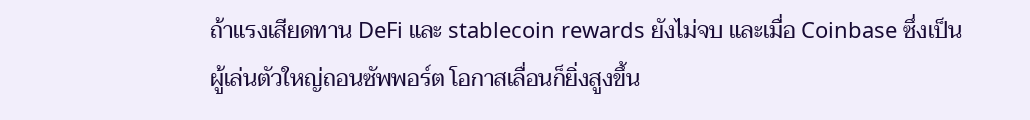ถ้าแรงเสียดทาน DeFi และ stablecoin rewards ยังไม่จบ และเมื่อ Coinbase ซึ่งเป็นผู้เล่นตัวใหญ่ถอนซัพพอร์ต โอกาสเลื่อนก็ยิ่งสูงขึ้น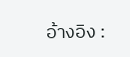อ้างอิง :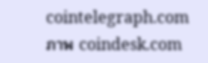cointelegraph.com
ภาพ coindesk.com